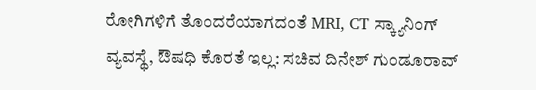ರೋಗಿಗಳಿಗೆ ತೊಂದರೆಯಾಗದಂತೆ MRI, CT ಸ್ಕ್ಯಾನಿಂಗ್ ವ್ಯವಸ್ಥೆ, ಔಷಧಿ ಕೊರತೆ ಇಲ್ಲ: ಸಚಿವ ದಿನೇಶ್ ಗುಂಡೂರಾವ್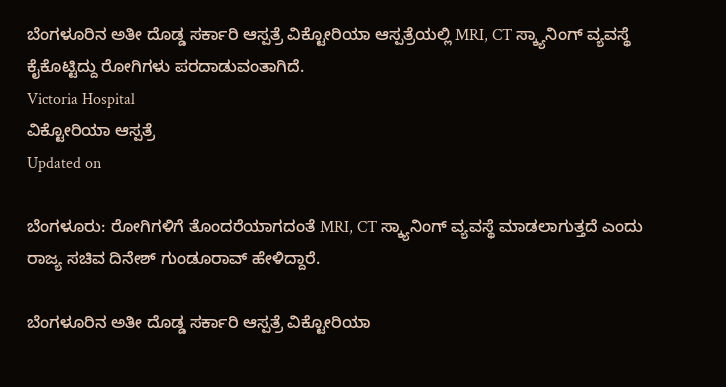ಬೆಂಗಳೂರಿನ ಅತೀ ದೊಡ್ಡ ಸರ್ಕಾರಿ ಆಸ್ಪತ್ರೆ ವಿಕ್ಟೋರಿಯಾ ಆಸ್ಪತ್ರೆಯಲ್ಲಿ MRI, CT ಸ್ಕ್ಯಾನಿಂಗ್ ವ್ಯವಸ್ಥೆ ಕೈಕೊಟ್ಟಿದ್ದು ರೋಗಿಗಳು ಪರದಾಡುವಂತಾಗಿದೆ.
Victoria Hospital
ವಿಕ್ಟೋರಿಯಾ ಆಸ್ಪತ್ರೆ
Updated on

ಬೆಂಗಳೂರು: ರೋಗಿಗಳಿಗೆ ತೊಂದರೆಯಾಗದಂತೆ MRI, CT ಸ್ಕ್ಯಾನಿಂಗ್ ವ್ಯವಸ್ಥೆ ಮಾಡಲಾಗುತ್ತದೆ ಎಂದು ರಾಜ್ಯ ಸಚಿವ ದಿನೇಶ್ ಗುಂಡೂರಾವ್ ಹೇಳಿದ್ದಾರೆ.

ಬೆಂಗಳೂರಿನ ಅತೀ ದೊಡ್ಡ ಸರ್ಕಾರಿ ಆಸ್ಪತ್ರೆ ವಿಕ್ಟೋರಿಯಾ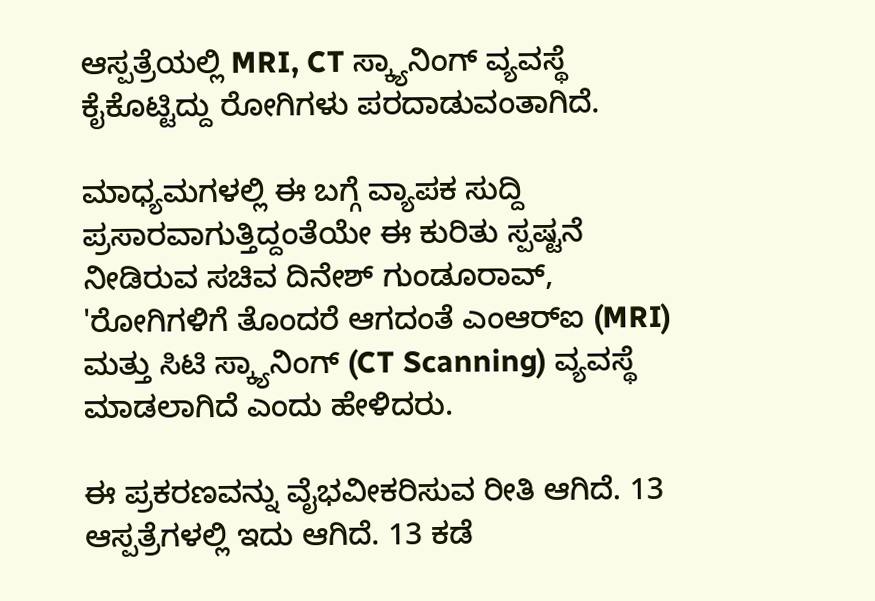ಆಸ್ಪತ್ರೆಯಲ್ಲಿ MRI, CT ಸ್ಕ್ಯಾನಿಂಗ್ ವ್ಯವಸ್ಥೆ ಕೈಕೊಟ್ಟಿದ್ದು ರೋಗಿಗಳು ಪರದಾಡುವಂತಾಗಿದೆ.

ಮಾಧ್ಯಮಗಳಲ್ಲಿ ಈ ಬಗ್ಗೆ ವ್ಯಾಪಕ ಸುದ್ದಿ ಪ್ರಸಾರವಾಗುತ್ತಿದ್ದಂತೆಯೇ ಈ ಕುರಿತು ಸ್ಪಷ್ಟನೆ ನೀಡಿರುವ ಸಚಿವ ದಿನೇಶ್ ಗುಂಡೂರಾವ್, 'ರೋಗಿಗಳಿಗೆ ತೊಂದರೆ ಆಗದಂತೆ ಎಂಆರ್‌ಐ (MRI) ಮತ್ತು ಸಿಟಿ ಸ್ಕ್ಯಾನಿಂಗ್ (CT Scanning) ವ್ಯವಸ್ಥೆ ಮಾಡಲಾಗಿದೆ ಎಂದು ಹೇಳಿದರು.

ಈ ಪ್ರಕರಣವನ್ನು ವೈಭವೀಕರಿಸುವ ರೀತಿ ಆಗಿದೆ. 13 ಆಸ್ಪತ್ರೆಗಳಲ್ಲಿ ಇದು ಆಗಿದೆ. 13 ಕಡೆ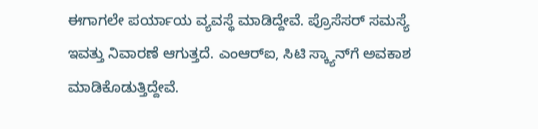ಈಗಾಗಲೇ ಪರ್ಯಾಯ ವ್ಯವಸ್ಥೆ ಮಾಡಿದ್ದೇವೆ. ಪ್ರೊಸೆಸರ್ ಸಮಸ್ಯೆ ಇವತ್ತು ನಿವಾರಣೆ ಆಗುತ್ತದೆ. ಎಂಆರ್‌ಐ, ಸಿಟಿ ಸ್ಕ್ಯಾನ್‌ಗೆ ಅವಕಾಶ ಮಾಡಿಕೊಡುತ್ತಿದ್ದೇವೆ.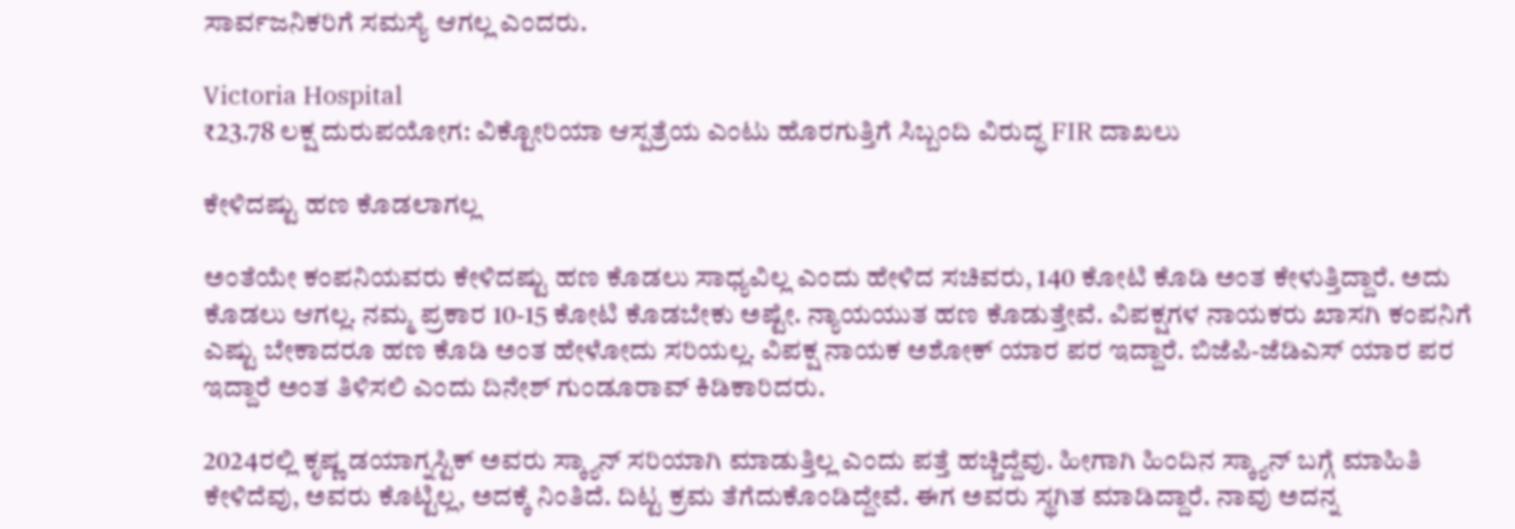ಸಾರ್ವಜನಿಕರಿಗೆ ಸಮಸ್ಯೆ ಆಗಲ್ಲ ಎಂದರು.

Victoria Hospital
₹23.78 ಲಕ್ಷ ದುರುಪಯೋಗ: ವಿಕ್ಟೋರಿಯಾ ಆಸ್ಪತ್ರೆಯ ಎಂಟು ಹೊರಗುತ್ತಿಗೆ ಸಿಬ್ಬಂದಿ ವಿರುದ್ಧ FIR ದಾಖಲು

ಕೇಳಿದಷ್ಟು ಹಣ ಕೊಡಲಾಗಲ್ಲ

ಅಂತೆಯೇ ಕಂಪನಿಯವರು ಕೇಳಿದಷ್ಟು ಹಣ ಕೊಡಲು ಸಾಧ್ಯವಿಲ್ಲ ಎಂದು ಹೇಳಿದ ಸಚಿವರು, 140 ಕೋಟಿ ಕೊಡಿ ಅಂತ ಕೇಳುತ್ತಿದ್ದಾರೆ. ಅದು ಕೊಡಲು ಆಗಲ್ಲ. ನಮ್ಮ ಪ್ರಕಾರ 10-15 ಕೋಟಿ ಕೊಡಬೇಕು ಅಷ್ಟೇ. ನ್ಯಾಯಯುತ ಹಣ ಕೊಡುತ್ತೇವೆ. ವಿಪಕ್ಷಗಳ ನಾಯಕರು ಖಾಸಗಿ ಕಂಪನಿಗೆ ಎಷ್ಟು ಬೇಕಾದರೂ ಹಣ ಕೊಡಿ ಅಂತ ಹೇಳೋದು ಸರಿಯಲ್ಲ. ವಿಪಕ್ಷ ನಾಯಕ ಅಶೋಕ್ ಯಾರ ಪರ ಇದ್ದಾರೆ. ಬಿಜೆಪಿ-ಜೆಡಿಎಸ್ ಯಾರ ಪರ ಇದ್ದಾರೆ ಅಂತ ತಿಳಿಸಲಿ ಎಂದು ದಿನೇಶ್ ಗುಂಡೂರಾವ್ ಕಿಡಿಕಾರಿದರು.

2024ರಲ್ಲಿ ಕೃಷ್ಣ ಡಯಾಗ್ನಸ್ಟಿಕ್ ಅವರು ಸ್ಕ್ಯಾನ್ ಸರಿಯಾಗಿ ಮಾಡುತ್ತಿಲ್ಲ ಎಂದು ಪತ್ತೆ ಹಚ್ಚಿದ್ದೆವು. ಹೀಗಾಗಿ ಹಿಂದಿನ ಸ್ಕ್ಯಾನ್ ಬಗ್ಗೆ ಮಾಹಿತಿ ಕೇಳಿದೆವು, ಅವರು ಕೊಟ್ಟಿಲ್ಲ, ಅದಕ್ಕೆ ನಿಂತಿದೆ. ದಿಟ್ಟ ಕ್ರಮ ತೆಗೆದುಕೊಂಡಿದ್ದೇವೆ. ಈಗ ಅವರು ಸ್ಥಗಿತ ಮಾಡಿದ್ದಾರೆ. ನಾವು ಅದನ್ನ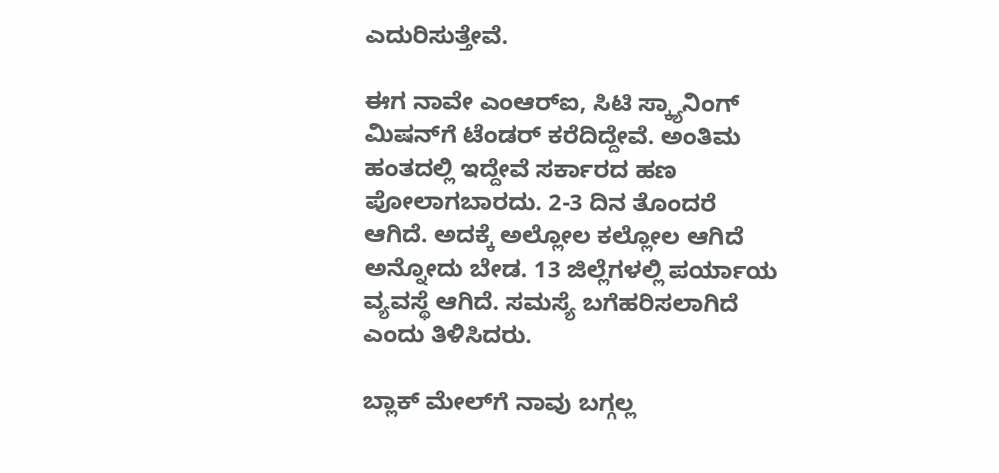ಎದುರಿಸುತ್ತೇವೆ.

ಈಗ ನಾವೇ ಎಂಆರ್‌ಐ, ಸಿಟಿ ಸ್ಕ್ಯಾನಿಂಗ್ ಮಿಷನ್‌ಗೆ ಟೆಂಡರ್ ಕರೆದಿದ್ದೇವೆ. ಅಂತಿಮ ಹಂತದಲ್ಲಿ ಇದ್ದೇವೆ ಸರ್ಕಾರದ ಹಣ ಪೋಲಾಗಬಾರದು. 2-3 ದಿನ ತೊಂದರೆ ಆಗಿದೆ. ಅದಕ್ಕೆ ಅಲ್ಲೋಲ ಕಲ್ಲೋಲ ಆಗಿದೆ ಅನ್ನೋದು ಬೇಡ. 13 ಜಿಲ್ಲೆಗಳಲ್ಲಿ ಪರ್ಯಾಯ ವ್ಯವಸ್ಥೆ ಆಗಿದೆ. ಸಮಸ್ಯೆ ಬಗೆಹರಿಸಲಾಗಿದೆ ಎಂದು ತಿಳಿಸಿದರು.

ಬ್ಲಾಕ್ ಮೇಲ್‌ಗೆ ನಾವು ಬಗ್ಗಲ್ಲ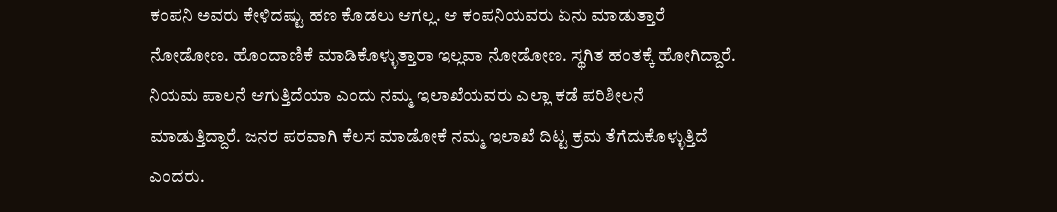ಕಂಪನಿ ಅವರು ಕೇಳಿದಷ್ಟು ಹಣ ಕೊಡಲು ಆಗಲ್ಲ. ಆ ಕಂಪನಿಯವರು ಏನು ಮಾಡುತ್ತಾರೆ ನೋಡೋಣ. ಹೊಂದಾಣಿಕೆ ಮಾಡಿಕೊಳ್ಳುತ್ತಾರಾ ಇಲ್ಲವಾ ನೋಡೋಣ. ಸ್ಥಗಿತ ಹಂತಕ್ಕೆ ಹೋಗಿದ್ದಾರೆ. ನಿಯಮ ಪಾಲನೆ ಆಗುತ್ತಿದೆಯಾ ಎಂದು ನಮ್ಮ ಇಲಾಖೆಯವರು ಎಲ್ಲಾ ಕಡೆ ಪರಿಶೀಲನೆ ಮಾಡುತ್ತಿದ್ದಾರೆ. ಜನರ ಪರವಾಗಿ ಕೆಲಸ ಮಾಡೋಕೆ ನಮ್ಮ ಇಲಾಖೆ ದಿಟ್ಟ ಕ್ರಮ ತೆಗೆದುಕೊಳ್ಳುತ್ತಿದೆ ಎಂದರು.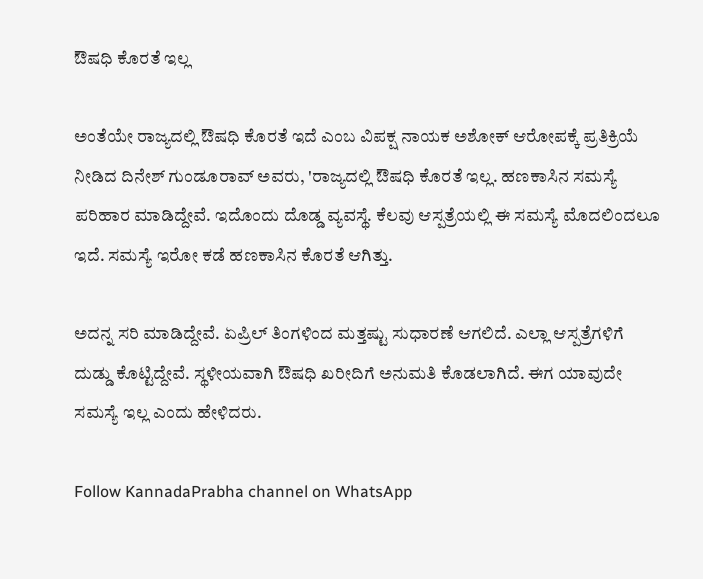ಔಷಧಿ ಕೊರತೆ ಇಲ್ಲ

ಅಂತೆಯೇ ರಾಜ್ಯದಲ್ಲಿ ಔಷಧಿ ಕೊರತೆ ಇದೆ ಎಂಬ ವಿಪಕ್ಷ ನಾಯಕ ಅಶೋಕ್ ಆರೋಪಕ್ಕೆ ಪ್ರತಿಕ್ರಿಯೆ ನೀಡಿದ ದಿನೇಶ್ ಗುಂಡೂರಾವ್ ಅವರು, 'ರಾಜ್ಯದಲ್ಲಿ ಔಷಧಿ ಕೊರತೆ ಇಲ್ಲ. ಹಣಕಾಸಿನ ಸಮಸ್ಯೆ ಪರಿಹಾರ ಮಾಡಿದ್ದೇವೆ. ಇದೊಂದು ದೊಡ್ಡ ವ್ಯವಸ್ಥೆ. ಕೆಲವು ಆಸ್ಪತ್ರೆಯಲ್ಲಿ ಈ ಸಮಸ್ಯೆ ಮೊದಲಿಂದಲೂ ಇದೆ. ಸಮಸ್ಯೆ ಇರೋ ಕಡೆ ಹಣಕಾಸಿನ ಕೊರತೆ ಆಗಿತ್ತು.

ಅದನ್ನ ಸರಿ ಮಾಡಿದ್ದೇವೆ. ಏಪ್ರಿಲ್ ತಿಂಗಳಿಂದ ಮತ್ತಷ್ಟು ಸುಧಾರಣೆ ಆಗಲಿದೆ. ಎಲ್ಲಾ ಆಸ್ಪತ್ರೆಗಳಿಗೆ ದುಡ್ಡು ಕೊಟ್ಟಿದ್ದೇವೆ. ಸ್ಥಳೀಯವಾಗಿ ಔಷಧಿ ಖರೀದಿಗೆ ಅನುಮತಿ ಕೊಡಲಾಗಿದೆ. ಈಗ ಯಾವುದೇ ಸಮಸ್ಯೆ ಇಲ್ಲ ಎಂದು ಹೇಳಿದರು.

Follow KannadaPrabha channel on WhatsApp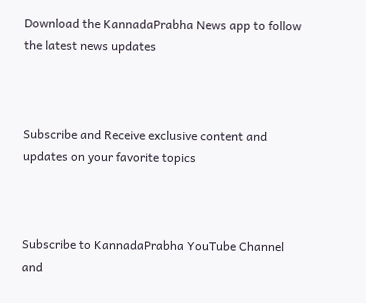Download the KannadaPrabha News app to follow the latest news updates



Subscribe and Receive exclusive content and updates on your favorite topics



Subscribe to KannadaPrabha YouTube Channel and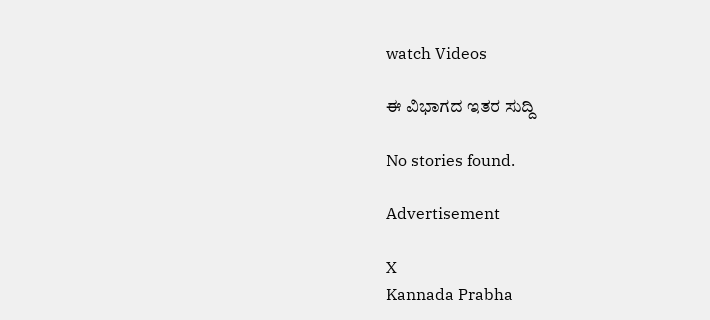watch Videos

ಈ ವಿಭಾಗದ ಇತರ ಸುದ್ದಿ

No stories found.

Advertisement

X
Kannada Prabha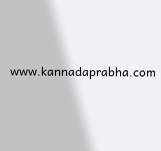www.kannadaprabha.com